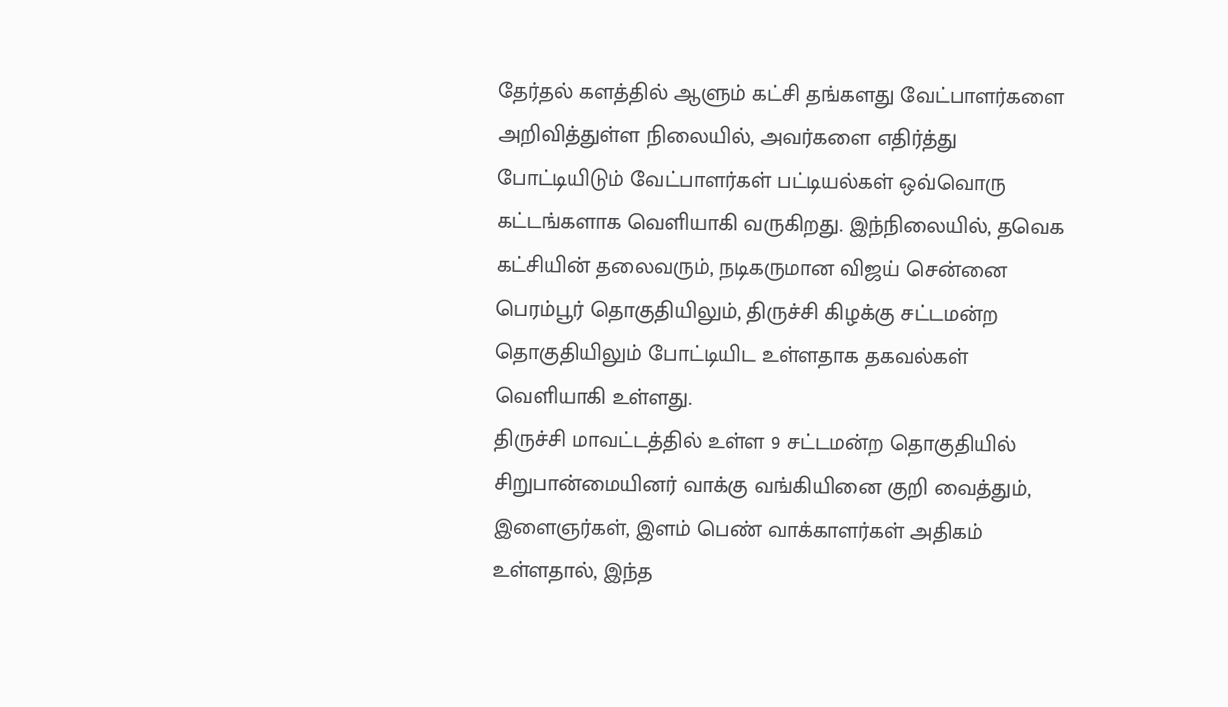தேர்தல் களத்தில் ஆளும் கட்சி தங்களது வேட்பாளர்களை அறிவித்துள்ள நிலையில், அவர்களை எதிர்த்து போட்டியிடும் வேட்பாளர்கள் பட்டியல்கள் ஒவ்வொரு கட்டங்களாக வெளியாகி வருகிறது. இந்நிலையில், தவெக கட்சியின் தலைவரும், நடிகருமான விஜய் சென்னை பெரம்பூர் தொகுதியிலும், திருச்சி கிழக்கு சட்டமன்ற தொகுதியிலும் போட்டியிட உள்ளதாக தகவல்கள் வெளியாகி உள்ளது.
திருச்சி மாவட்டத்தில் உள்ள 9 சட்டமன்ற தொகுதியில் சிறுபான்மையினர் வாக்கு வங்கியினை குறி வைத்தும், இளைஞர்கள், இளம் பெண் வாக்காளர்கள் அதிகம் உள்ளதால், இந்த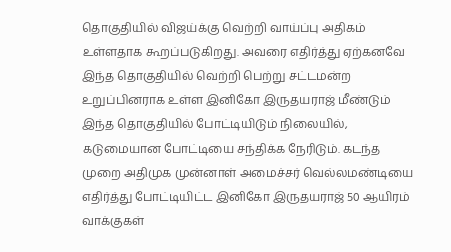தொகுதியில் விஜய்க்கு வெற்றி வாய்ப்பு அதிகம் உள்ளதாக கூறப்படுகிறது. அவரை எதிர்த்து ஏற்கனவே இந்த தொகுதியில் வெற்றி பெற்று சட்டமன்ற உறுப்பினராக உள்ள இனிகோ இருதயராஜ் மீண்டும் இந்த தொகுதியில் போட்டியிடும் நிலையில், கடுமையான போட்டியை சந்திக்க நேரிடும். கடந்த முறை அதிமுக முன்னாள் அமைச்சர் வெல்லமண்டியை எதிர்த்து போட்டியிட்ட இனிகோ இருதயராஜ் 50 ஆயிரம் வாக்குகள்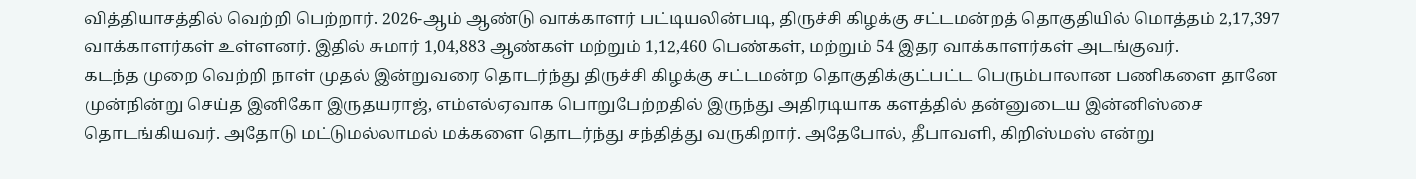வித்தியாசத்தில் வெற்றி பெற்றார். 2026-ஆம் ஆண்டு வாக்காளர் பட்டியலின்படி, திருச்சி கிழக்கு சட்டமன்றத் தொகுதியில் மொத்தம் 2,17,397 வாக்காளர்கள் உள்ளனர். இதில் சுமார் 1,04,883 ஆண்கள் மற்றும் 1,12,460 பெண்கள், மற்றும் 54 இதர வாக்காளர்கள் அடங்குவர்.
கடந்த முறை வெற்றி நாள் முதல் இன்றுவரை தொடர்ந்து திருச்சி கிழக்கு சட்டமன்ற தொகுதிக்குட்பட்ட பெரும்பாலான பணிகளை தானே முன்நின்று செய்த இனிகோ இருதயராஜ், எம்எல்ஏவாக பொறுபேற்றதில் இருந்து அதிரடியாக களத்தில் தன்னுடைய இன்னிஸ்சை தொடங்கியவர். அதோடு மட்டுமல்லாமல் மக்களை தொடர்ந்து சந்தித்து வருகிறார். அதேபோல், தீபாவளி, கிறிஸ்மஸ் என்று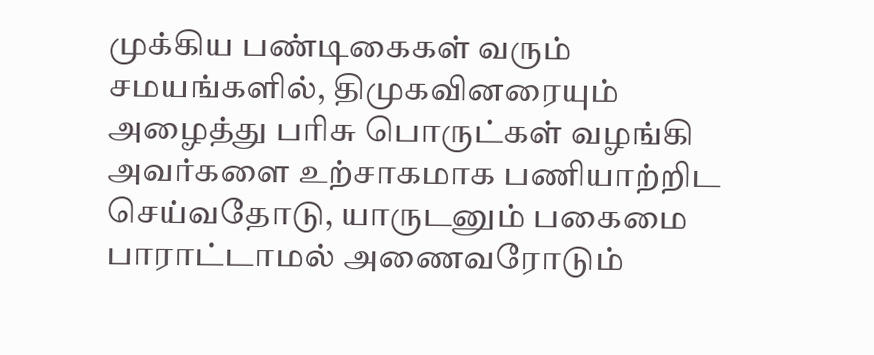முக்கிய பண்டிகைகள் வரும் சமயங்களில், திமுகவினரையும் அழைத்து பரிசு பொருட்கள் வழங்கி அவர்களை உற்சாகமாக பணியாற்றிட செய்வதோடு, யாருடனும் பகைமை பாராட்டாமல் அணைவரோடும்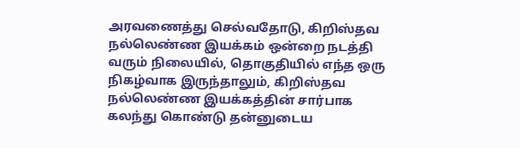அரவணைத்து செல்வதோடு, கிறிஸ்தவ நல்லெண்ண இயக்கம் ஒன்றை நடத்தி வரும் நிலையில், தொகுதியில் எந்த ஒரு நிகழ்வாக இருந்தாலும், கிறிஸ்தவ நல்லெண்ண இயக்கத்தின் சார்பாக கலந்து கொண்டு தன்னுடைய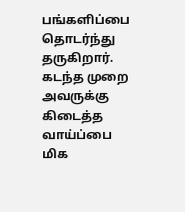பங்களிப்பை தொடர்ந்து தருகிறார். கடந்த முறை அவருக்கு கிடைத்த வாய்ப்பை மிக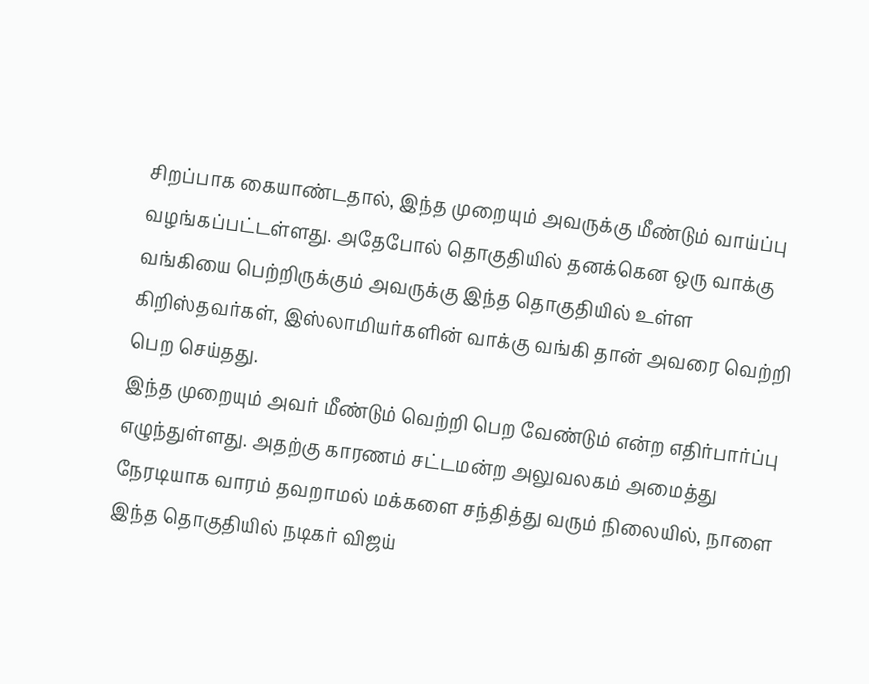சிறப்பாக கையாண்டதால், இந்த முறையும் அவருக்கு மீண்டும் வாய்ப்பு வழங்கப்பட்டள்ளது. அதேபோல் தொகுதியில் தனக்கென ஒரு வாக்கு வங்கியை பெற்றிருக்கும் அவருக்கு இந்த தொகுதியில் உள்ள கிறிஸ்தவர்கள், இஸ்லாமியர்களின் வாக்கு வங்கி தான் அவரை வெற்றி பெற செய்தது.
இந்த முறையும் அவர் மீண்டும் வெற்றி பெற வேண்டும் என்ற எதிர்பார்ப்பு எழுந்துள்ளது. அதற்கு காரணம் சட்டமன்ற அலுவலகம் அமைத்து நேரடியாக வாரம் தவறாமல் மக்களை சந்தித்து வரும் நிலையில், நாளை இந்த தொகுதியில் நடிகர் விஜய்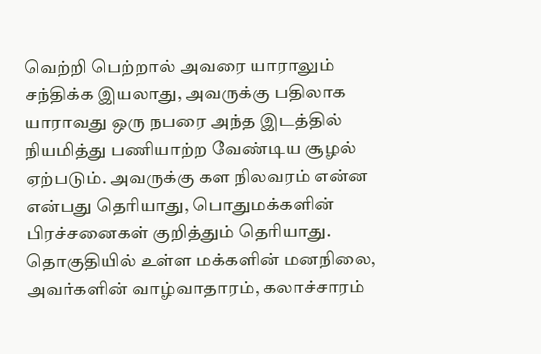வெற்றி பெற்றால் அவரை யாராலும் சந்திக்க இயலாது, அவருக்கு பதிலாக யாராவது ஒரு நபரை அந்த இடத்தில் நியமித்து பணியாற்ற வேண்டிய சூழல் ஏற்படும். அவருக்கு கள நிலவரம் என்ன என்பது தெரியாது, பொதுமக்களின் பிரச்சனைகள் குறித்தும் தெரியாது. தொகுதியில் உள்ள மக்களின் மனநிலை, அவர்களின் வாழ்வாதாரம், கலாச்சாரம்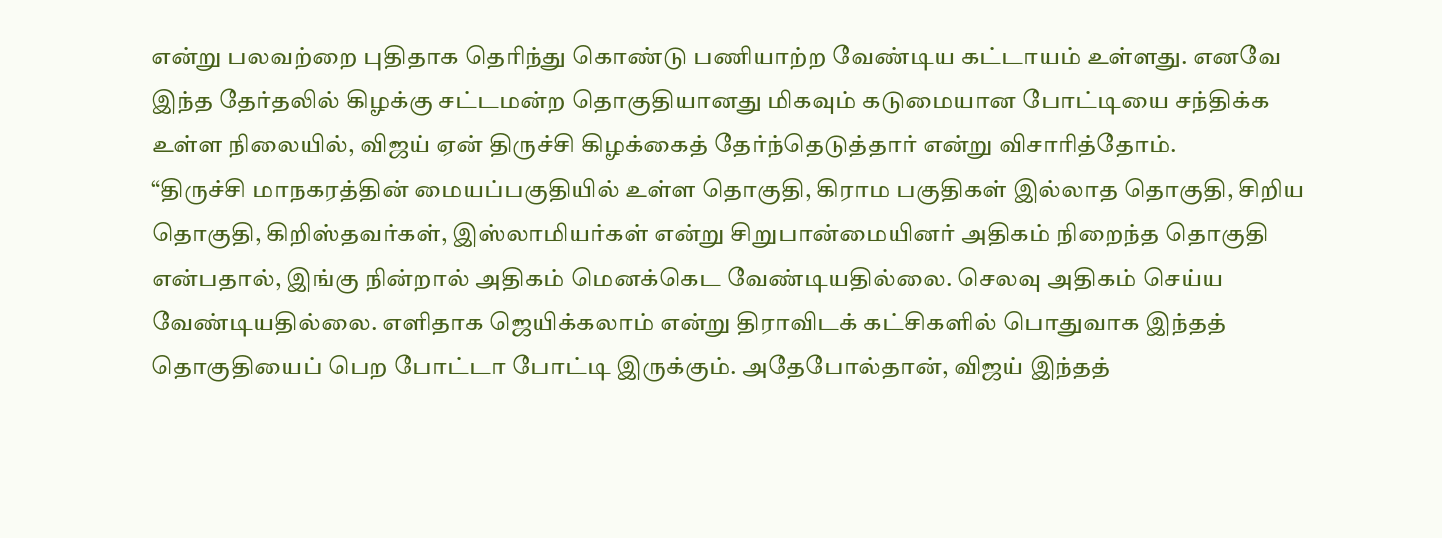என்று பலவற்றை புதிதாக தெரிந்து கொண்டு பணியாற்ற வேண்டிய கட்டாயம் உள்ளது. எனவே இந்த தேர்தலில் கிழக்கு சட்டமன்ற தொகுதியானது மிகவும் கடுமையான போட்டியை சந்திக்க உள்ள நிலையில், விஜய் ஏன் திருச்சி கிழக்கைத் தேர்ந்தெடுத்தார் என்று விசாரித்தோம்.
“திருச்சி மாநகரத்தின் மையப்பகுதியில் உள்ள தொகுதி, கிராம பகுதிகள் இல்லாத தொகுதி, சிறிய தொகுதி, கிறிஸ்தவர்கள், இஸ்லாமியர்கள் என்று சிறுபான்மையினர் அதிகம் நிறைந்த தொகுதி என்பதால், இங்கு நின்றால் அதிகம் மெனக்கெட வேண்டியதில்லை. செலவு அதிகம் செய்ய வேண்டியதில்லை. எளிதாக ஜெயிக்கலாம் என்று திராவிடக் கட்சிகளில் பொதுவாக இந்தத் தொகுதியைப் பெற போட்டா போட்டி இருக்கும். அதேபோல்தான், விஜய் இந்தத்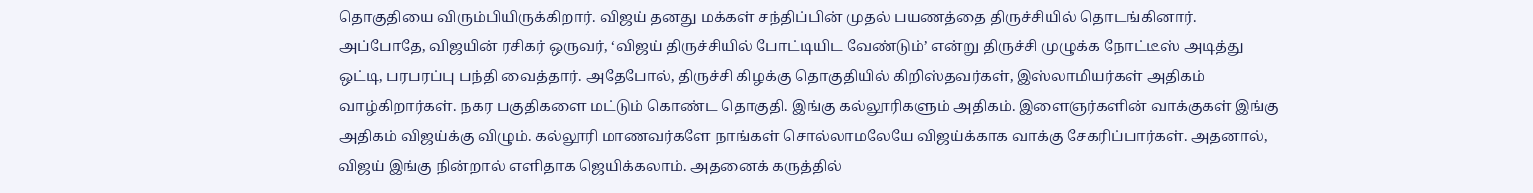தொகுதியை விரும்பியிருக்கிறார். விஜய் தனது மக்கள் சந்திப்பின் முதல் பயணத்தை திருச்சியில் தொடங்கினார். அப்போதே, விஜயின் ரசிகர் ஒருவர், ‘விஜய் திருச்சியில் போட்டியிட வேண்டும்’ என்று திருச்சி முழுக்க நோட்டீஸ் அடித்து ஒட்டி, பரபரப்பு பந்தி வைத்தார். அதேபோல், திருச்சி கிழக்கு தொகுதியில் கிறிஸ்தவர்கள், இஸ்லாமியர்கள் அதிகம் வாழ்கிறார்கள். நகர பகுதிகளை மட்டும் கொண்ட தொகுதி. இங்கு கல்லூரிகளும் அதிகம். இளைஞர்களின் வாக்குகள் இங்கு அதிகம் விஜய்க்கு விழும். கல்லூரி மாணவர்களே நாங்கள் சொல்லாமலேயே விஜய்க்காக வாக்கு சேகரிப்பார்கள். அதனால், விஜய் இங்கு நின்றால் எளிதாக ஜெயிக்கலாம். அதனைக் கருத்தில்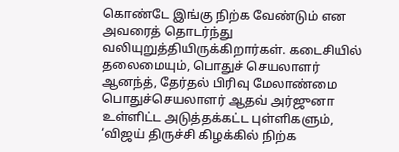கொண்டே இங்கு நிற்க வேண்டும் என அவரைத் தொடர்ந்து வலியுறுத்தியிருக்கிறார்கள். கடைசியில் தலைமையும், பொதுச் செயலாளர் ஆனந்த், தேர்தல் பிரிவு மேலாண்மை பொதுச்செயலாளர் ஆதவ் அர்ஜுனா உள்ளிட்ட அடுத்தக்கட்ட புள்ளிகளும், ‘விஜய் திருச்சி கிழக்கில் நிற்க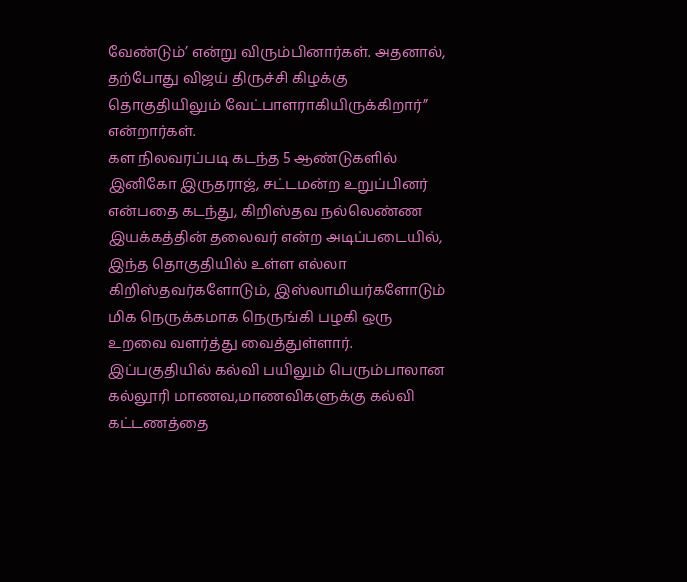வேண்டும்’ என்று விரும்பினார்கள். அதனால், தற்போது விஜய் திருச்சி கிழக்கு தொகுதியிலும் வேட்பாளராகியிருக்கிறார்” என்றார்கள்.
கள நிலவரப்படி கடந்த 5 ஆண்டுகளில் இனிகோ இருதராஜ், சட்டமன்ற உறுப்பினர் என்பதை கடந்து, கிறிஸ்தவ நல்லெண்ண இயக்கத்தின் தலைவர் என்ற அடிப்படையில், இந்த தொகுதியில் உள்ள எல்லா கிறிஸ்தவர்களோடும், இஸ்லாமியர்களோடும் மிக நெருக்கமாக நெருங்கி பழகி ஒரு உறவை வளர்த்து வைத்துள்ளார். இப்பகுதியில் கல்வி பயிலும் பெரும்பாலான கல்லூரி மாணவ,மாணவிகளுக்கு கல்வி கட்டணத்தை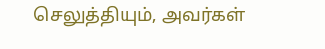செலுத்தியும், அவர்கள்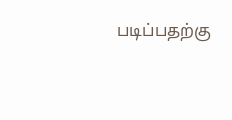படிப்பதற்கு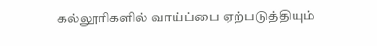கல்லூரிகளில் வாய்ப்பை ஏற்படுத்தியும்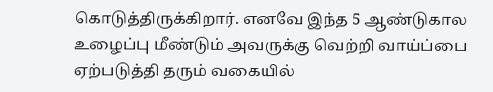கொடுத்திருக்கிறார். எனவே இந்த 5 ஆண்டுகால உழைப்பு மீண்டும் அவருக்கு வெற்றி வாய்ப்பை ஏற்படுத்தி தரும் வகையில்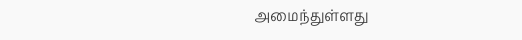அமைந்துள்ளது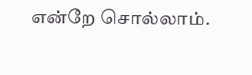என்றே சொல்லாம்.